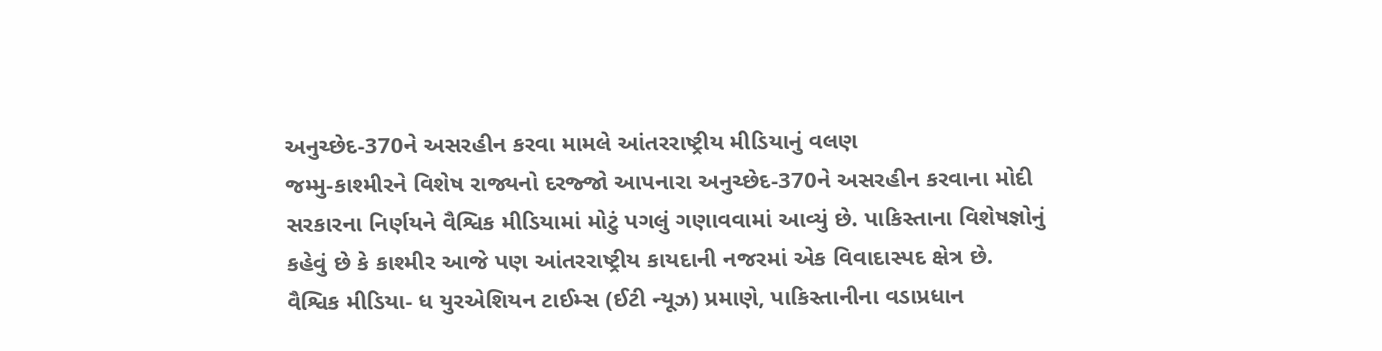અનુચ્છેદ-370ને અસરહીન કરવા મામલે આંતરરાષ્ટ્રીય મીડિયાનું વલણ
જમ્મુ-કાશ્મીરને વિશેષ રાજ્યનો દરજ્જો આપનારા અનુચ્છેદ-370ને અસરહીન કરવાના મોદી સરકારના નિર્ણયને વૈશ્વિક મીડિયામાં મોટું પગલું ગણાવવામાં આવ્યું છે. પાકિસ્તાના વિશેષજ્ઞોનું કહેવું છે કે કાશ્મીર આજે પણ આંતરરાષ્ટ્રીય કાયદાની નજરમાં એક વિવાદાસ્પદ ક્ષેત્ર છે. વૈશ્વિક મીડિયા- ધ યુરએશિયન ટાઈમ્સ (ઈટી ન્યૂઝ) પ્રમાણે, પાકિસ્તાનીના વડાપ્રધાન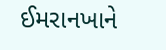ઈમરાનખાને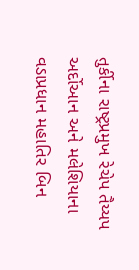તુર્કીના રાષ્ટ્રપ્રમુખ રેચેપ તૈય્યપ અર્દોઆન અને મલેશિયાના વડાપ્રધાન મહાતિર બિન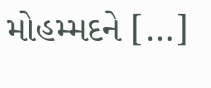મોહમ્મદને […]